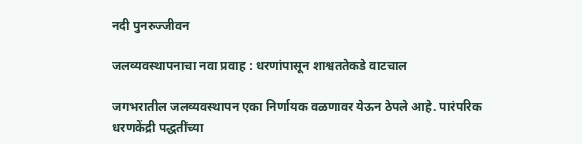नदी पुनरुज्जीवन

जलव्यवस्थापनाचा नवा प्रवाह : धरणांपासून शाश्वततेकडे वाटचाल

जगभरातील जलव्यवस्थापन एका निर्णायक वळणावर येऊन ठेपले आहे. पारंपरिक धरणकेंद्री पद्धतींच्या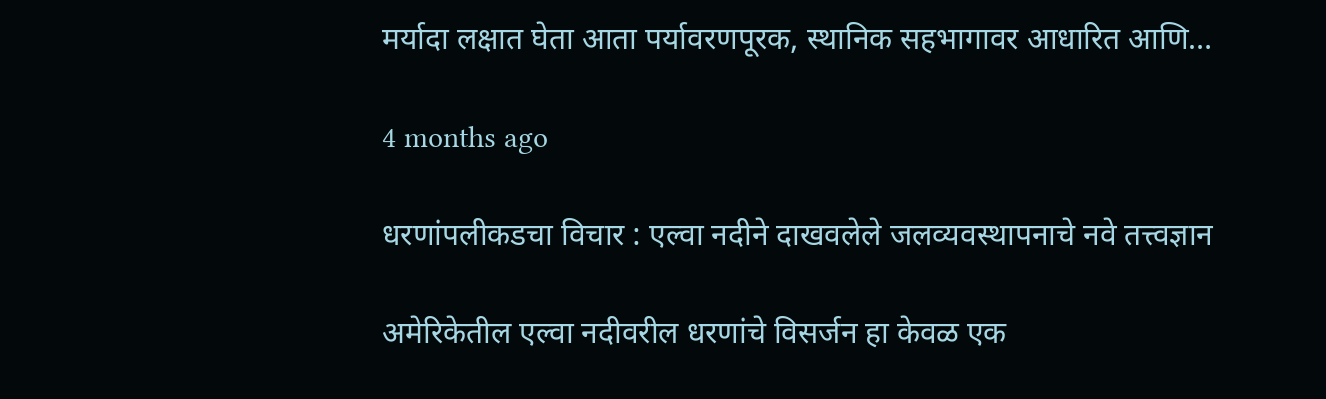मर्यादा लक्षात घेता आता पर्यावरणपूरक, स्थानिक सहभागावर आधारित आणि…

4 months ago

धरणांपलीकडचा विचार : एल्वा नदीने दाखवलेले जलव्यवस्थापनाचे नवे तत्त्वज्ञान

अमेरिकेतील एल्वा नदीवरील धरणांचे विसर्जन हा केवळ एक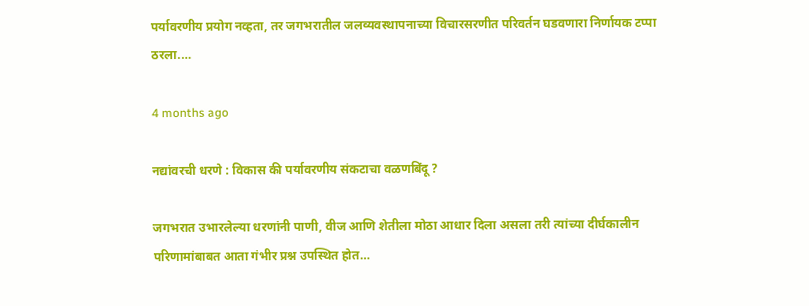पर्यावरणीय प्रयोग नव्हता, तर जगभरातील जलव्यवस्थापनाच्या विचारसरणीत परिवर्तन घडवणारा निर्णायक टप्पा ठरला.…

4 months ago

नद्यांवरची धरणे : विकास की पर्यावरणीय संकटाचा वळणबिंदू ?

जगभरात उभारलेल्या धरणांनी पाणी, वीज आणि शेतीला मोठा आधार दिला असला तरी त्यांच्या दीर्घकालीन परिणामांबाबत आता गंभीर प्रश्न उपस्थित होत…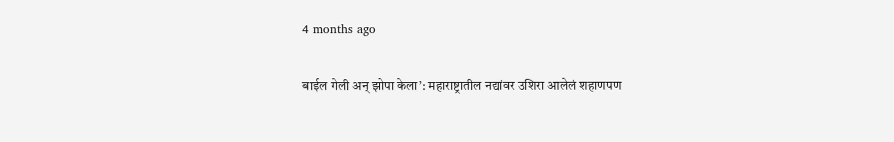4 months ago

बाईल गेली अन् झोपा केला’: महाराष्ट्रातील नद्यांवर उशिरा आलेलं शहाणपण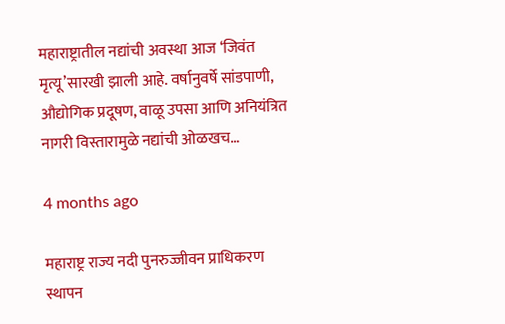महाराष्ट्रातील नद्यांची अवस्था आज ‘जिवंत मृत्यू’सारखी झाली आहे. वर्षानुवर्षे सांडपाणी, औद्योगिक प्रदूषण, वाळू उपसा आणि अनियंत्रित नागरी विस्तारामुळे नद्यांची ओळखच…

4 months ago

महाराष्ट्र राज्य नदी पुनरुज्जीवन प्राधिकरण स्थापन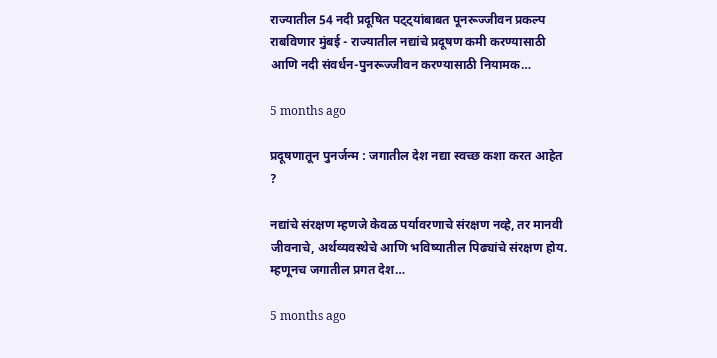राज्यातील 54 नदी प्रदूषित पट्ट्यांबाबत पूनरूज्जीवन प्रकल्प राबविणार मुंबई - राज्यातील नद्यांचे प्रदूषण कमी करण्यासाठी आणि नदी संवर्धन-पुनरूज्जीवन करण्यासाठी नियामक…

5 months ago

प्रदूषणातून पुनर्जन्म : जगातील देश नद्या स्वच्छ कशा करत आहेत ?

नद्यांचे संरक्षण म्हणजे केवळ पर्यावरणाचे संरक्षण नव्हे, तर मानवी जीवनाचे, अर्थव्यवस्थेचे आणि भविष्यातील पिढ्यांचे संरक्षण होय. म्हणूनच जगातील प्रगत देश…

5 months ago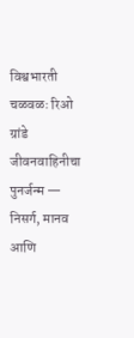विश्वभारती चळवळः रिओ ग्रांडे जीवनवाहिनीचा पुनर्जन्म — निसर्ग, मानव आणि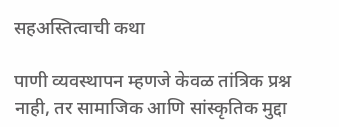सहअस्तित्वाची कथा

पाणी व्यवस्थापन म्हणजे केवळ तांत्रिक प्रश्न नाही, तर सामाजिक आणि सांस्कृतिक मुद्दा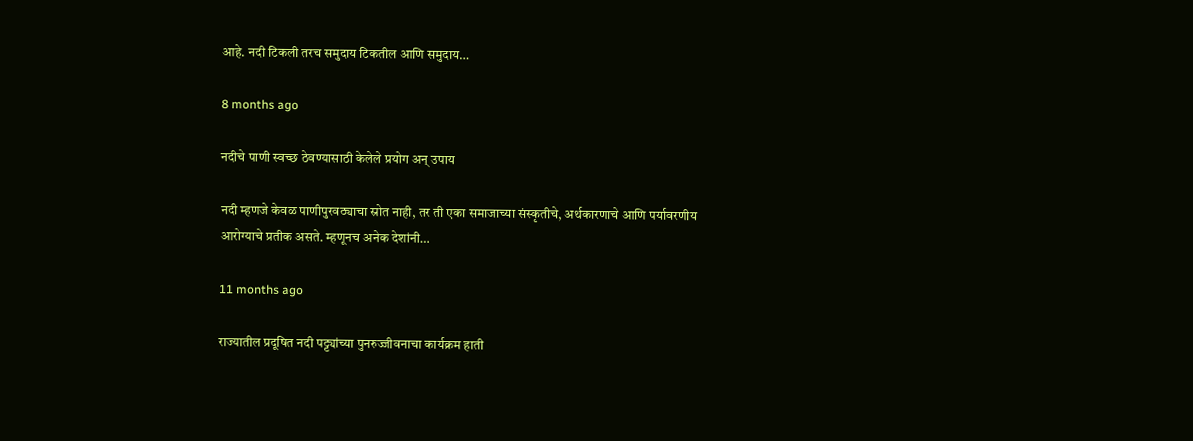आहे. नदी टिकली तरच समुदाय टिकतील आणि समुदाय…

8 months ago

नदीचे पाणी स्वच्छ ठेवण्यासाठी केलेले प्रयोग अन् उपाय

नदी म्हणजे केवळ पाणीपुरवठ्याचा स्रोत नाही, तर ती एका समाजाच्या संस्कृतीचे, अर्थकारणाचे आणि पर्यावरणीय आरोग्याचे प्रतीक असते. म्हणूनच अनेक देशांनी…

11 months ago

राज्यातील प्रदूषित नदी पट्ट्यांच्या पुनरुज्जीवनाचा कार्यक्रम हाती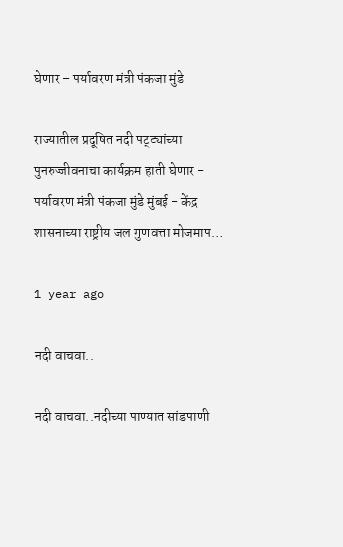घेणार – पर्यावरण मंत्री पंकजा मुंडे

राज्यातील प्रदूषित नदी पट्ट्यांच्या पुनरुज्जीवनाचा कार्यक्रम हाती घेणार - पर्यावरण मंत्री पंकजा मुंडे मुंबई - केंद्र शासनाच्या राष्ट्रीय जल गुणवत्ता मोजमाप…

1 year ago

नदी वाचवा..

नदी वाचवा..नदीच्या पाण्यात सांडपाणी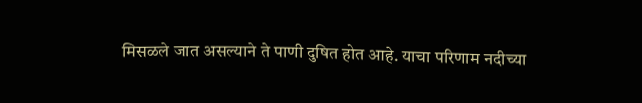मिसळले जात असल्याने ते पाणी दुषित होत आहे. याचा परिणाम नदीच्या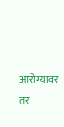आरोग्यावर तर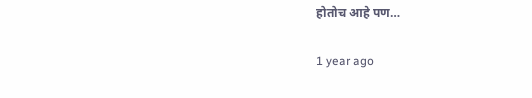होतोच आहे पण…

1 year ago